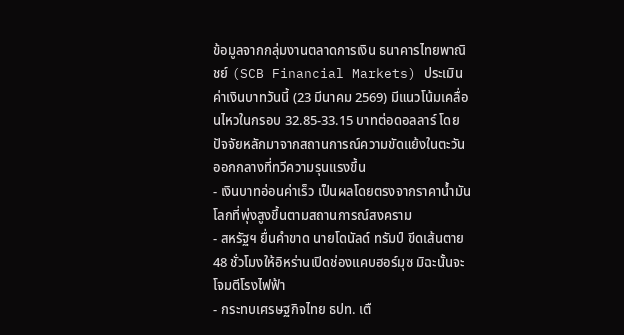ข้อมูลจากกลุ่มงานตลาดการเงิน ธนาคารไทยพาณิชย์ (SCB Financial Markets) ประเมิน ค่าเงินบาทวันนี้ (23 มีนาคม 2569) มีแนวโน้มเคลื่อนไหวในกรอบ 32.85-33.15 บาทต่อดอลลาร์ โดยปัจจัยหลักมาจากสถานการณ์ความขัดแย้งในตะวันออกกลางที่ทวีความรุนแรงขึ้น
- เงินบาทอ่อนค่าเร็ว เป็นผลโดยตรงจากราคาน้ำมันโลกที่พุ่งสูงขึ้นตามสถานการณ์สงคราม
- สหรัฐฯ ยื่นคำขาด นายโดนัลด์ ทรัมป์ ขีดเส้นตาย 48 ชั่วโมงให้อิหร่านเปิดช่องแคบฮอร์มุซ มิฉะนั้นจะโจมตีโรงไฟฟ้า
- กระทบเศรษฐกิจไทย ธปท. เตื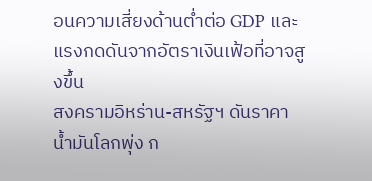อนความเสี่ยงด้านต่ำต่อ GDP และแรงกดดันจากอัตราเงินเฟ้อที่อาจสูงขึ้น
สงครามอิหร่าน-สหรัฐฯ ดันราคาน้ำมันโลกพุ่ง ก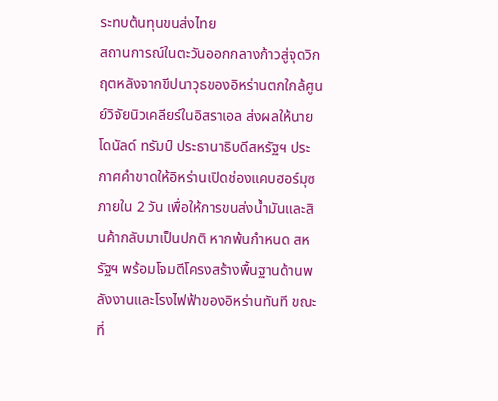ระทบต้นทุนขนส่งไทย
สถานการณ์ในตะวันออกกลางก้าวสู่จุดวิกฤตหลังจากขีปนาวุธของอิหร่านตกใกล้ศูนย์วิจัยนิวเคลียร์ในอิสราเอล ส่งผลให้นายโดนัลด์ ทรัมป์ ประธานาธิบดีสหรัฐฯ ประกาศคำขาดให้อิหร่านเปิดช่องแคบฮอร์มุซภายใน 2 วัน เพื่อให้การขนส่งน้ำมันและสินค้ากลับมาเป็นปกติ หากพ้นกำหนด สหรัฐฯ พร้อมโจมตีโครงสร้างพื้นฐานด้านพลังงานและโรงไฟฟ้าของอิหร่านทันที ขณะที่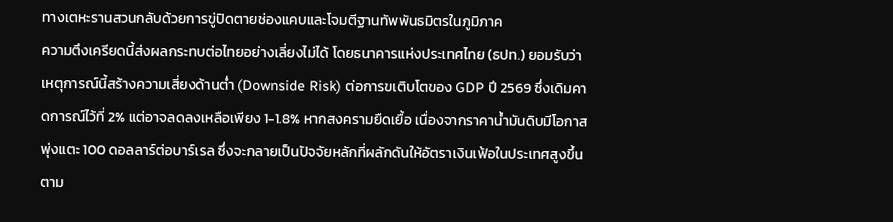ทางเตหะรานสวนกลับด้วยการขู่ปิดตายช่องแคบและโจมตีฐานทัพพันธมิตรในภูมิภาค
ความตึงเครียดนี้ส่งผลกระทบต่อไทยอย่างเลี่ยงไม่ได้ โดยธนาคารแห่งประเทศไทย (ธปท.) ยอมรับว่าเหตุการณ์นี้สร้างความเสี่ยงด้านต่ำ (Downside Risk) ต่อการขเติบโตของ GDP ปี 2569 ซึ่งเดิมคาดการณ์ไว้ที่ 2% แต่อาจลดลงเหลือเพียง 1-1.8% หากสงครามยืดเยื้อ เนื่องจากราคาน้ำมันดิบมีโอกาสพุ่งแตะ 100 ดอลลาร์ต่อบาร์เรล ซึ่งจะกลายเป็นปัจจัยหลักที่ผลักดันให้อัตราเงินเฟ้อในประเทศสูงขึ้นตาม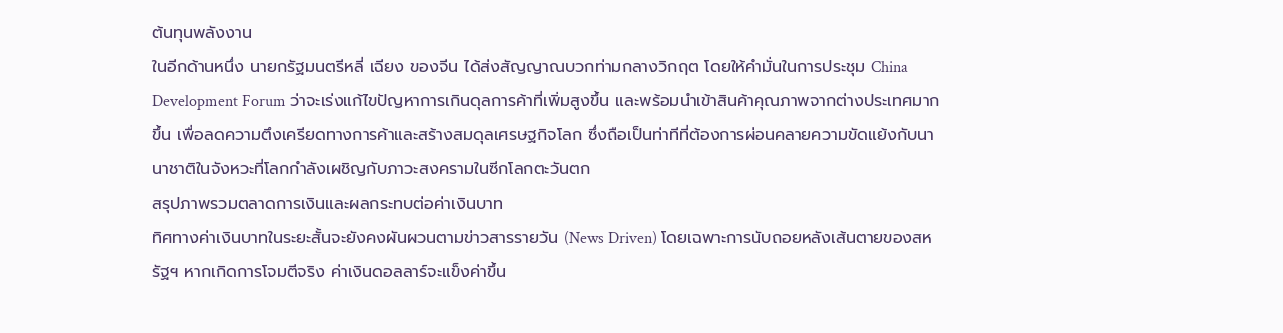ต้นทุนพลังงาน
ในอีกด้านหนึ่ง นายกรัฐมนตรีหลี่ เฉียง ของจีน ได้ส่งสัญญาณบวกท่ามกลางวิกฤต โดยให้คำมั่นในการประชุม China Development Forum ว่าจะเร่งแก้ไขปัญหาการเกินดุลการค้าที่เพิ่มสูงขึ้น และพร้อมนำเข้าสินค้าคุณภาพจากต่างประเทศมากขึ้น เพื่อลดความตึงเครียดทางการค้าและสร้างสมดุลเศรษฐกิจโลก ซึ่งถือเป็นท่าทีที่ต้องการผ่อนคลายความขัดแย้งกับนานาชาติในจังหวะที่โลกกำลังเผชิญกับภาวะสงครามในซีกโลกตะวันตก
สรุปภาพรวมตลาดการเงินและผลกระทบต่อค่าเงินบาท
ทิศทางค่าเงินบาทในระยะสั้นจะยังคงผันผวนตามข่าวสารรายวัน (News Driven) โดยเฉพาะการนับถอยหลังเส้นตายของสหรัฐฯ หากเกิดการโจมตีจริง ค่าเงินดอลลาร์จะแข็งค่าขึ้น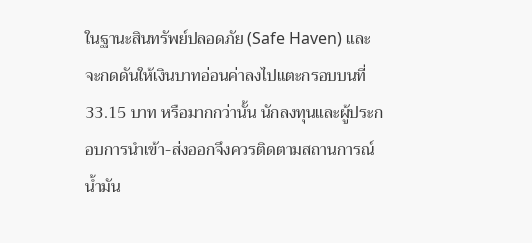ในฐานะสินทรัพย์ปลอดภัย (Safe Haven) และจะกดดันให้เงินบาทอ่อนค่าลงไปแตะกรอบบนที่ 33.15 บาท หรือมากกว่านั้น นักลงทุนและผู้ประกอบการนำเข้า-ส่งออกจึงควรติดตามสถานการณ์น้ำมัน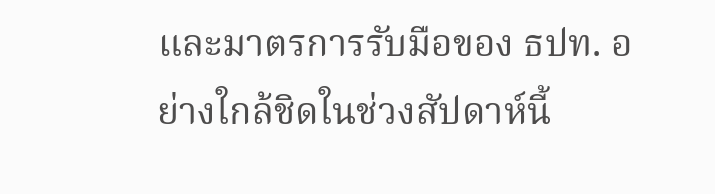และมาตรการรับมือของ ธปท. อย่างใกล้ชิดในช่วงสัปดาห์นี้